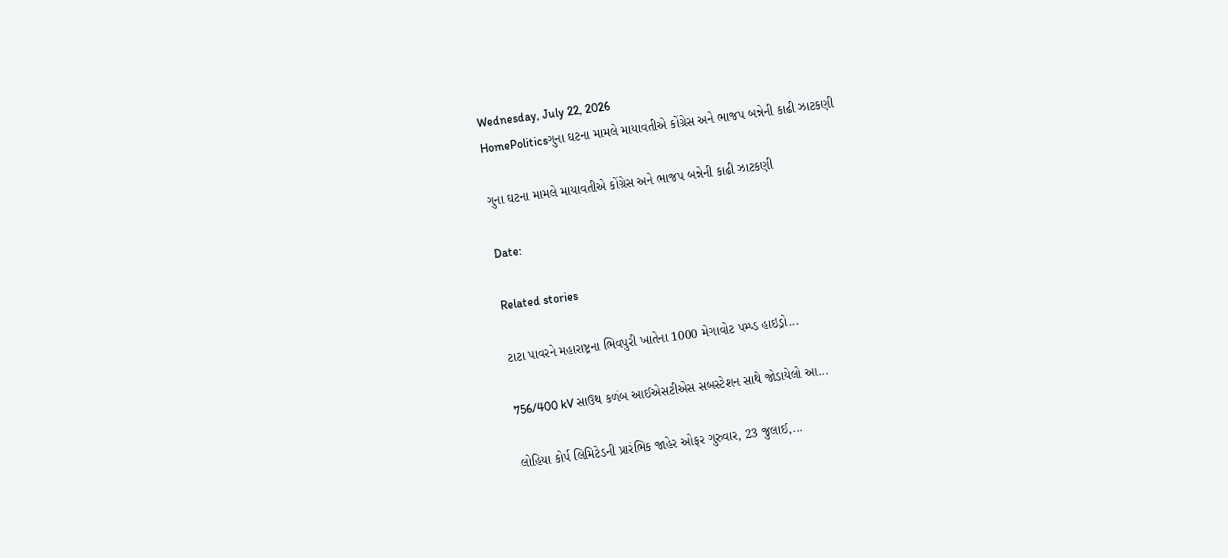Wednesday, July 22, 2026
HomePoliticsગુના ઘટના મામલે માયાવતીએ કોંગ્રેસ અને ભાજપ બન્નેની કાઢી ઝાટકણી

ગુના ઘટના મામલે માયાવતીએ કોંગ્રેસ અને ભાજપ બન્નેની કાઢી ઝાટકણી

Date:

Related stories

ટાટા પાવરને મહારાષ્ટ્રના ભિવપુરી ખાતેના 1000 મેગાવોટ પમ્પ્ડ હાઇડ્રો...

756/400 kV સાઉથ કળંબ આઈએસટીએસ સબસ્ટેશન સાથે જોડાયેલો આ...

લોહિયા કોર્પ લિમિટેડની પ્રારંભિક જાહેર ઓફર ગુરુવાર, 23 જુલાઈ,...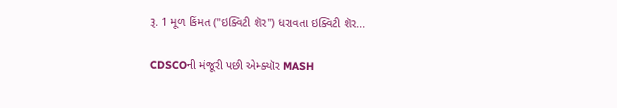રૂ. 1 મૂળ કિંમત ("ઇક્વિટી શૅર") ધરાવતા ઇક્વિટી શૅર...

CDSCOની મંજૂરી પછી એમ્ક્યૉર MASH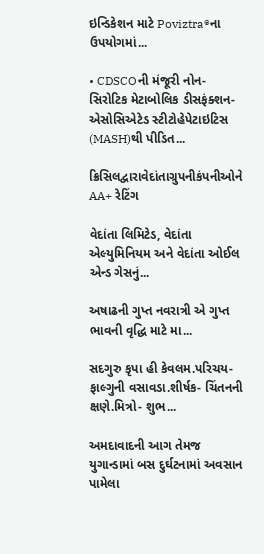ઇન્ડિકેશન માટે Poviztra®ના ઉપયોગમાં...

• CDSCOની મંજૂરી નોન-સિરોટિક મેટાબોલિક ડીસફંક્શન-એસોસિએટેડ સ્ટીટોહેપેટાઇટિસ (MASH)થી પીડિત...

ક્રિસિલદ્વારાવેદાંતાગ્રુપનીકંપનીઓને AA+ રેટિંગ

વેદાંતા લિમિટેડ, વેદાંતા એલ્યુમિનિયમ અને વેદાંતા ઓઈલ એન્ડ ગેસનું...

અષાઢની ગુપ્ત નવરાત્રી એ ગુપ્ત ભાવની વૃદ્ધિ માટે મા...

સદગુરુ કૃપા હી કેવલમ.પરિચય- ફાલ્ગુની વસાવડા.શીર્ષક- ચિંતનની ક્ષણે.મિત્રો- શુભ...

અમદાવાદની આગ તેમજ યુગાન્ડામાં બસ દુર્ઘટનામાં અવસાન પામેલા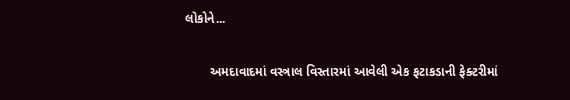લોકોને...

       અમદાવાદમાં વસ્ત્રાલ વિસ્તારમાં આવેલી એક ફટાકડાની ફેક્ટરીમાં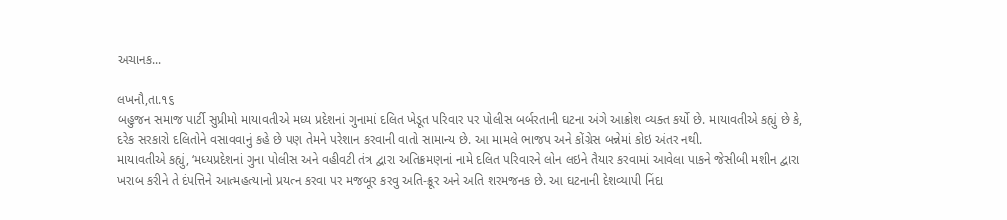અચાનક...

લખનૌ,તા.૧૬
બહુજન સમાજ પાર્ટી સુપ્રીમો માયાવતીએ મધ્ય પ્રદેશનાં ગુનામાં દલિત ખેડૂત પરિવાર પર પોલીસ બર્બરતાની ઘટના અંગે આક્રોશ વ્યક્ત કર્યો છે. માયાવતીએ કહ્યું છે કે, દરેક સરકારો દલિતોને વસાવવાનું કહે છે પણ તેમને પરેશાન કરવાની વાતો સામાન્ય છે. આ મામલે ભાજપ અને કોંગ્રેસ બન્નેમાં કોઇ અંતર નથી.
માયાવતીએ કહ્યું, ‘મધ્યપ્રદેશનાં ગુના પોલીસ અને વહીવટી તંત્ર દ્વારા અતિક્રમણનાં નામે દલિત પરિવારને લોન લઇને તૈયાર કરવામાં આવેલા પાકને જેસીબી મશીન દ્વારા ખરાબ કરીને તે દંપત્તિને આત્મહત્યાનો પ્રયત્ન કરવા પર મજબૂર કરવુ અતિ-ક્રૂર અને અતિ શરમજનક છે. આ ઘટનાની દેશવ્યાપી નિંદા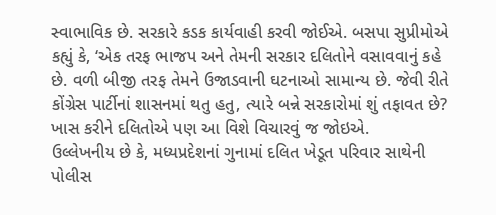સ્વાભાવિક છે. સરકારે કડક કાર્યવાહી કરવી જોઈએ. બસપા સુપ્રીમોએ કહ્યું કે, ‘એક તરફ ભાજપ અને તેમની સરકાર દલિતોને વસાવવાનું કહે છે. વળી બીજી તરફ તેમને ઉજાડવાની ઘટનાઓ સામાન્ય છે. જેવી રીતે કોંગ્રેસ પાર્ટીનાં શાસનમાં થતુ હતુ, ત્યારે બન્ને સરકારોમાં શું તફાવત છે? ખાસ કરીને દલિતોએ પણ આ વિશે વિચારવું જ જોઇએ.
ઉલ્લેખનીય છે કે, મધ્યપ્રદેશનાં ગુનામાં દલિત ખેડૂત પરિવાર સાથેની પોલીસ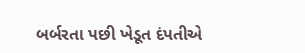બર્બરતા પછી ખેડૂત દંપતીએ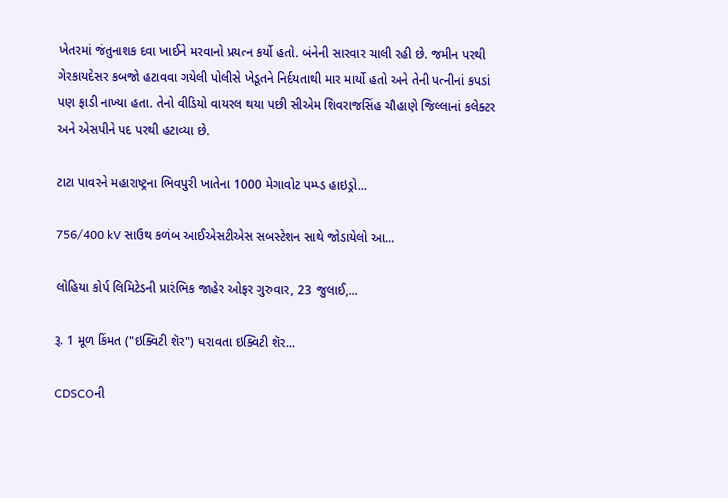ખેતરમાં જંતુનાશક દવા ખાઈને મરવાનો પ્રયત્ન કર્યો હતો. બંનેની સારવાર ચાલી રહી છે. જમીન પરથી ગેરકાયદેસર કબજો હટાવવા ગયેલી પોલીસે ખેડૂતને નિર્દયતાથી માર માર્યો હતો અને તેની પત્નીનાં કપડાં પણ ફાડી નાખ્યા હતા. તેનો વીડિયો વાયરલ થયા પછી સીએમ શિવરાજસિંહ ચૌહાણે જિલ્લાનાં કલેક્ટર અને એસપીને પદ પરથી હટાવ્યા છે.

ટાટા પાવરને મહારાષ્ટ્રના ભિવપુરી ખાતેના 1000 મેગાવોટ પમ્પ્ડ હાઇડ્રો...

756/400 kV સાઉથ કળંબ આઈએસટીએસ સબસ્ટેશન સાથે જોડાયેલો આ...

લોહિયા કોર્પ લિમિટેડની પ્રારંભિક જાહેર ઓફર ગુરુવાર, 23 જુલાઈ,...

રૂ. 1 મૂળ કિંમત ("ઇક્વિટી શૅર") ધરાવતા ઇક્વિટી શૅર...

CDSCOની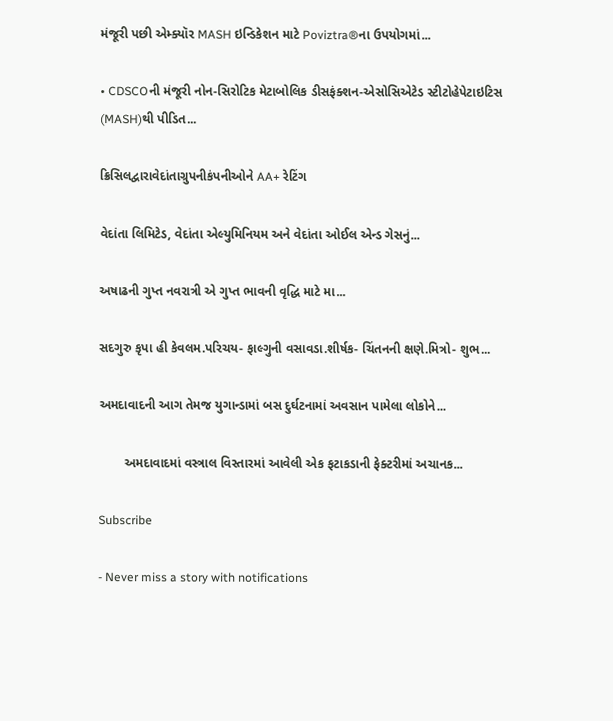મંજૂરી પછી એમ્ક્યૉર MASH ઇન્ડિકેશન માટે Poviztra®ના ઉપયોગમાં...

• CDSCOની મંજૂરી નોન-સિરોટિક મેટાબોલિક ડીસફંક્શન-એસોસિએટેડ સ્ટીટોહેપેટાઇટિસ (MASH)થી પીડિત...

ક્રિસિલદ્વારાવેદાંતાગ્રુપનીકંપનીઓને AA+ રેટિંગ

વેદાંતા લિમિટેડ, વેદાંતા એલ્યુમિનિયમ અને વેદાંતા ઓઈલ એન્ડ ગેસનું...

અષાઢની ગુપ્ત નવરાત્રી એ ગુપ્ત ભાવની વૃદ્ધિ માટે મા...

સદગુરુ કૃપા હી કેવલમ.પરિચય- ફાલ્ગુની વસાવડા.શીર્ષક- ચિંતનની ક્ષણે.મિત્રો- શુભ...

અમદાવાદની આગ તેમજ યુગાન્ડામાં બસ દુર્ઘટનામાં અવસાન પામેલા લોકોને...

       અમદાવાદમાં વસ્ત્રાલ વિસ્તારમાં આવેલી એક ફટાકડાની ફેક્ટરીમાં અચાનક...

Subscribe

- Never miss a story with notifications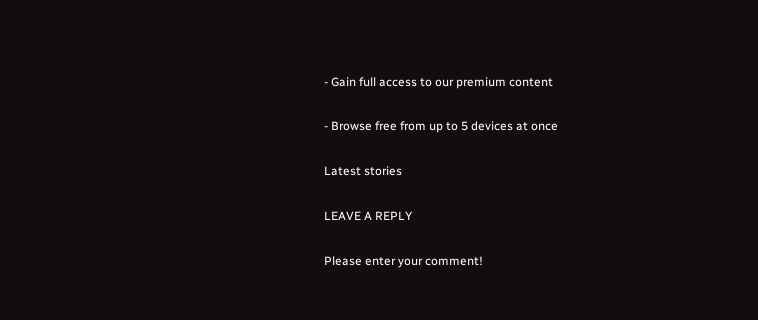- Gain full access to our premium content

- Browse free from up to 5 devices at once

Latest stories

LEAVE A REPLY

Please enter your comment!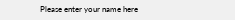Please enter your name here